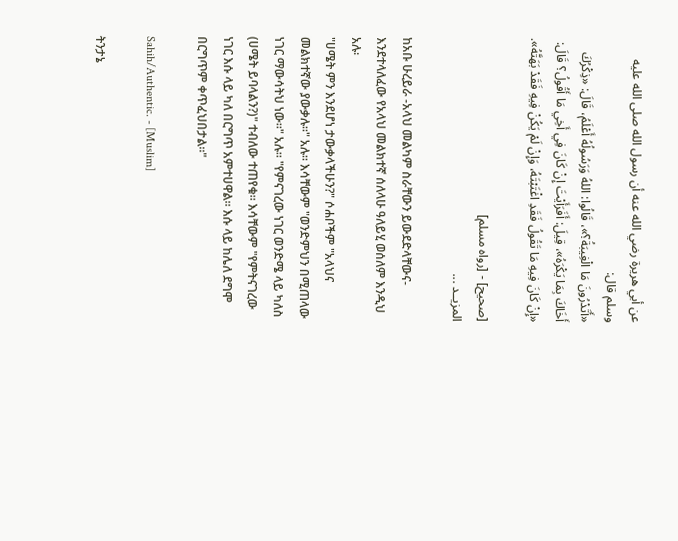عن أبي هريرة رضي الله عنه أن رسول الله صلى الله عليه وسلم قال:
«أَتَدْرُونَ مَا الْغِيبَةُ؟»، قَالُوا: اللهُ وَرَسُولُهُ أَعْلَمُ، قَالَ: «ذِكْرُكَ أَخَاكَ بِمَا يَكْرَهُ»، قِيلَ: أَفَرَأَيْتَ إِنْ كَانَ فِي أَخِي مَا أَقُولُ؟ قَالَ: «إِنْ كَانَ فِيهِ مَا تَقُولُ فَقَدِ اغْتَبْتَهُ، وَإِنْ لَمْ يَكُنْ فِيهِ فَقَدْ بَهَتَّهُ».

[صحيح] - [رواه مسلم]
المزيــد ...

ከአቡ ሁረይራ -አላህ መልካም ስራቸውን ይውደድላቸውና- እንደተላለፈው የአላህ መልክተኛ ሰለላሁ ዓለይሂ ወሰለም እንዲህ አሉ፡
"ሀሜት ምን እንደሆነ ታውቃላችሁን?" ሶሐቦችም "አላህና መልክተኛው ያውቃሉ።" አሉ። እሳቸውም "ወንድምህን በሚጠላው ነገር ማውሳትህ ነው።" አሉ። "የምናገረው ነገር ወንድሜ ላይ ካለስ (ሀሜት ይባላልን?)" ተብለው ተጠየቁ። እሳቸውም "የምትናገረው ነገር እሱ ላይ ካለ በርግጥ አምተሀዋል። እሱ ላይ ከሌለ ደግሞ በርግጥም ቀጥፈህበታል።"

Sahih/Authentic. - [Muslim]

ትንታኔ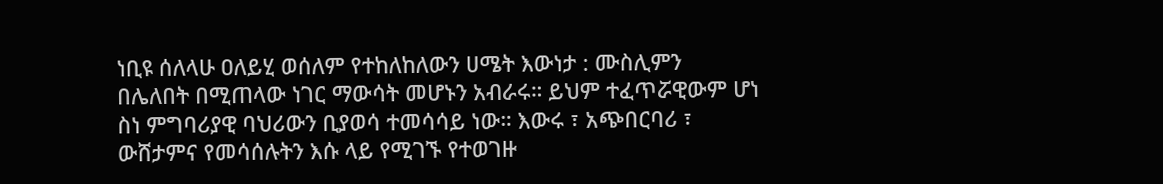ነቢዩ ሰለላሁ ዐለይሂ ወሰለም የተከለከለውን ሀሜት እውነታ : ሙስሊምን በሌለበት በሚጠላው ነገር ማውሳት መሆኑን አብራሩ። ይህም ተፈጥሯዊውም ሆነ ስነ ምግባሪያዊ ባህሪውን ቢያወሳ ተመሳሳይ ነው። እውሩ ፣ አጭበርባሪ ፣ ውሸታምና የመሳሰሉትን እሱ ላይ የሚገኙ የተወገዙ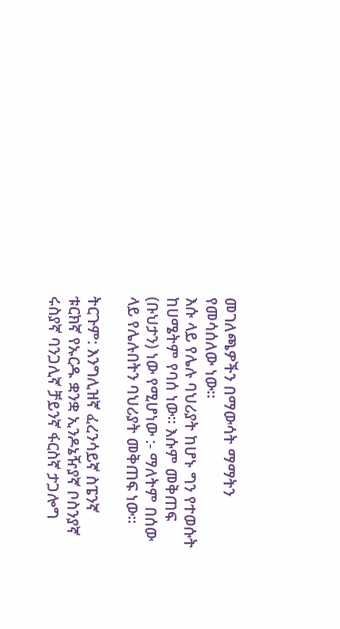መገለጫዎችን በማውሳት ማማትን የመሳሰለው ነው።
እሱ ላይ የሌሉ ባህሪያት ከሆኑ ግን የተወሱት ከሀሜትም የባሰ ነው። እሱም መቅጠፍ (ቡህታን) ነው የሚሆነው :- ማለትም በሰው ላይ የሌሉበትን ባህሪያት መቅጠፍ ነው።

ትርጉም: እንግሊዝኛ ፈረንሳይኛ ስፔንኛ ቱርክኛ የኡርዱ ቋንቋ ኢንዶኔዥያኛ ቦስንያኛ ሩስያኛ ባንጋሊኛ ቻይንኛ ፋርስኛ ታጋሎግ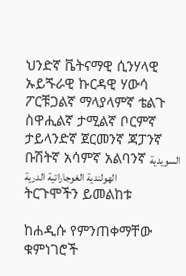ህንድኛ ቬትናማዊ ሲንሃላዊ ኡይጙራዊ ኩርዳዊ ሃውሳ ፖርቹጋልኛ ማላያላምኛ ቴልጉ ስዋሒልኛ ታሚልኛ ቦርምኛ ታይላንድኛ ጀርመንኛ ጃፓንኛ ቡሽትኛ አሳምኛ አልባንኛ السويدية الهولندية الغوجاراتية الدرية
ትርጉሞችን ይመልከቱ

ከሐዲሱ የምንጠቀማቸው ቁምነገሮች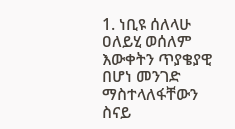1. ነቢዩ ሰለላሁ ዐለይሂ ወሰለም እውቀትን ጥያቄያዊ በሆነ መንገድ ማስተላለፋቸውን ስናይ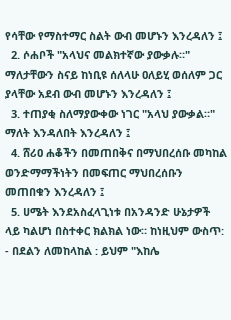የሳቸው የማስተማር ስልት ውብ መሆኑን እንረዳለን ፤
  2. ሶሐቦች "አላህና መልክተኛው ያውቃሉ።" ማለታቸውን ስናይ ከነቢዩ ሰለላሁ ዐለይሂ ወሰለም ጋር ያላቸው አደብ ውብ መሆኑን እንረዳለን ፤
  3. ተጠያቂ ስለማያውቀው ነገር "አላህ ያውቃል።" ማለት እንዳለበት እንረዳለን ፤
  4. ሸሪዐ ሐቆችን በመጠበቅና በማህበረሰቡ መካከል ወንድማማችነትን በመፍጠር ማህበረሰቡን መጠበቁን እንረዳለን ፤
  5. ሀሜት እንደአስፈላጊነቱ በአንዳንድ ሁኔታዎች ላይ ካልሆነ በስተቀር ክልክል ነው። ከነዚህም ውስጥ: - በደልን ለመከላከል : ይህም "እከሌ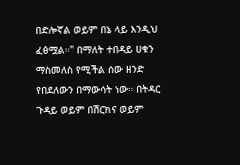በድሎኛል ወይም በኔ ላይ እንዲህ ፈፅሟል።" በማለት ተበዳይ ሀቁን ማስመለስ የሚችል ሰው ዘንድ የበደለውን በማውሳት ነው። በትዳር ጉዳይ ወይም በሽርክና ወይም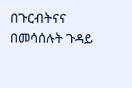በጉርብትናና በመሳሰሉት ጉዳይ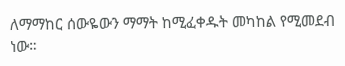ለማማከር ሰውዬውን ማማት ከሚፈቀዱት መካከል የሚመደብ ነው።